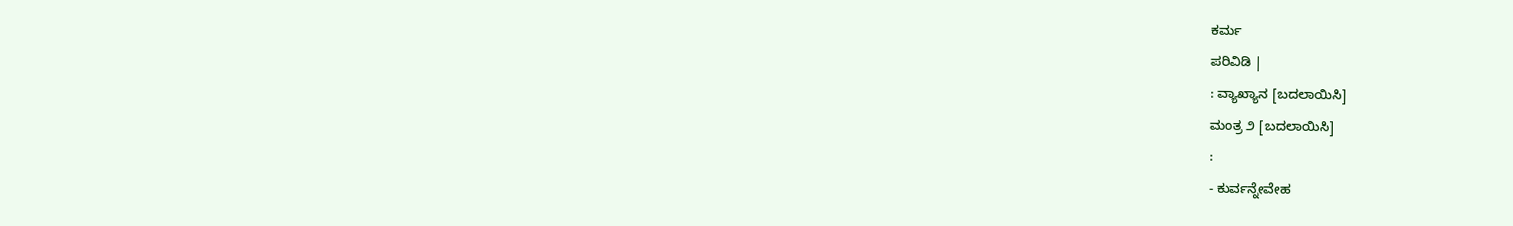ಕರ್ಮ
ಪರಿವಿಡಿ |
: ವ್ಯಾಖ್ಯಾನ [ಬದಲಾಯಿಸಿ]
ಮಂತ್ರ ೨ [ಬದಲಾಯಿಸಿ]
:
- ಕುರ್ವನ್ನೇವೇಹ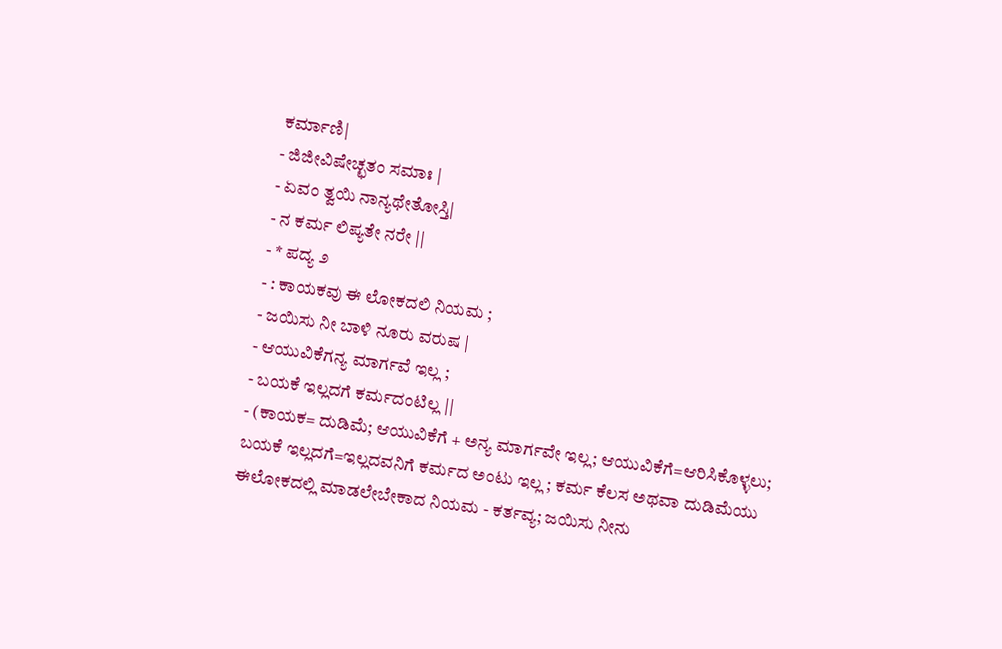ಕರ್ಮಾಣಿ|
- ಜಿಜೀವಿಷೇಚ್ಛತಂ ಸಮಾಃ |
- ಏವಂ ತ್ವಯಿ ನಾನ್ಯಥೇತೋಸ್ತಿ|
- ನ ಕರ್ಮ ಲಿಪ್ಯತೇ ನರೇ ||
- * ಪದ್ಯ ೨
- : ಕಾಯಕವು ಈ ಲೋಕದಲಿ ನಿಯಮ ;
- ಜಯಿಸು ನೀ ಬಾಳಿ ನೂರು ವರುಷ |
- ಆಯುವಿಕೆಗನ್ಯ ಮಾರ್ಗವೆ ಇಲ್ಲ ;
- ಬಯಕೆ ಇಲ್ಲದಗೆ ಕರ್ಮದಂಟಿಲ್ಲ ||
- (ಕಾಯಕ= ದುಡಿಮೆ; ಆಯುವಿಕೆಗೆ + ಅನ್ಯ ಮಾರ್ಗವೇ ಇಲ್ಲ; ಆಯುವಿಕೆಗೆ=ಆರಿಸಿಕೊಳ್ಳಲು;
ಬಯಕೆ ಇಲ್ಲದಗೆ=ಇಲ್ಲದವನಿಗೆ ಕರ್ಮದ ಅಂಟು ಇಲ್ಲ ; ಕರ್ಮ ಕೆಲಸ ಅಥವಾ ದುಡಿಮೆಯು ಈಲೋಕದಲ್ಲಿ ಮಾಡಲೇಬೇಕಾದ ನಿಯಮ - ಕರ್ತವ್ಯ; ಜಯಿಸು ನೀನು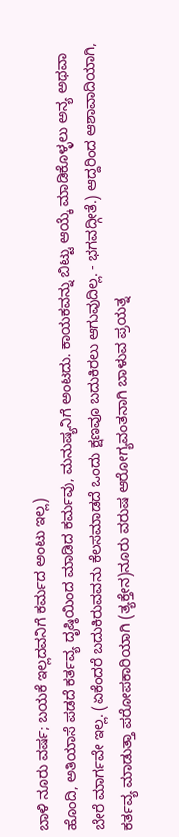ಬಾಳಿ ನೂರು ವರ್ಷ; ಬಯಕೆ ಇಲ್ಲದವನಿಗೆ ಕರ್ಮದ ಅಂಟು ಇಲ್ಲ)
ಹೊಂದಿ, ಅತಿಯಾಸೆ ಪಡದೆ ಕರ್ತವ್ಯ ದೃಷ್ಠಿಯಿಂದ ಮಾಡಿದ ಕರ್ಮವು, ಮನುಷ್ಯನಿಗೆ ಅಂಟದು. ಕಾಯಕವನ್ನು ಬಿಟ್ಟು ಆಯ್ಕೆ ಮಾಡಿಕೊಳ್ಳಲು ಅನ್ಯ ಅಥವಾ ಬೇರೆ ಮಾರ್ಗವೇ ಇಲ್ಲ. (ಏಕೆಂದರೆ ಬದುಕಿರುವವನು ಕೆಲಸಮಾಡದೆ ಒಂದು ಕ್ಷಣವೂ ಬದುಕಿರಲು ಆಗುವುದಿಲ್ಲ. - ಭಗವದ್ಗೀತೆ.) ಆದ್ದರಿಂದ ಆಶಾವಾದಿಯಾಗಿ, ಕರ್ತವ್ಯ ಮಾಡುತ್ತಾ ಪರೋಪಕಾರಿಯಾಗಿ (ತ್ಯಕ್ತೇನ)ನೂರು ವರುಷ ಆರೋಗ್ಯವಂತನಾಗಿ ಬಾಳುವ ಪ್ರಯತ್ನ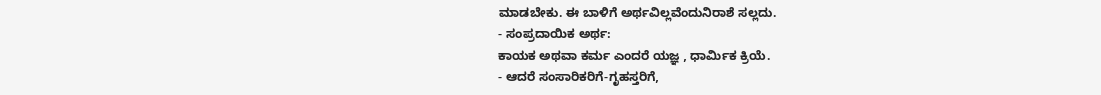ಮಾಡಬೇಕು. ಈ ಬಾಳಿಗೆ ಅರ್ಥವಿಲ್ಲವೆಂದುನಿರಾಶೆ ಸಲ್ಲದು.
- ಸಂಪ್ರದಾಯಿಕ ಅರ್ಥ:
ಕಾಯಕ ಅಥವಾ ಕರ್ಮ ಎಂದರೆ ಯಜ್ಞ , ಧಾರ್ಮಿಕ ಕ್ರಿಯೆ.
- ಆದರೆ ಸಂಸಾರಿಕರಿಗೆ-ಗೃಹಸ್ತರಿಗೆ,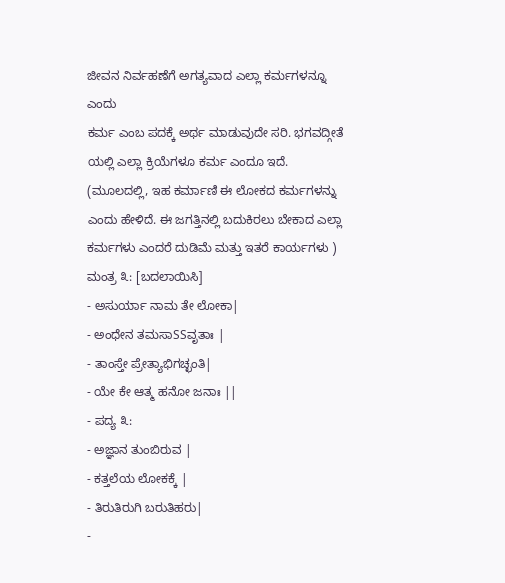ಜೀವನ ನಿರ್ವಹಣೆಗೆ ಅಗತ್ಯವಾದ ಎಲ್ಲಾ ಕರ್ಮಗಳನ್ನೂ ಎಂದು
ಕರ್ಮ ಎಂಬ ಪದಕ್ಕೆ ಅರ್ಥ ಮಾಡುವುದೇ ಸರಿ. ಭಗವದ್ಗೀತೆ ಯಲ್ಲಿ ಎಲ್ಲಾ ಕ್ರಿಯೆಗಳೂ ಕರ್ಮ ಎಂದೂ ಇದೆ. (ಮೂಲದಲ್ಲಿ, ಇಹ ಕರ್ಮಾಣಿ ಈ ಲೋಕದ ಕರ್ಮಗಳನ್ನು ಎಂದು ಹೇಳಿದೆ. ಈ ಜಗತ್ತಿನಲ್ಲಿ ಬದುಕಿರಲು ಬೇಕಾದ ಎಲ್ಲಾ ಕರ್ಮಗಳು ಎಂದರೆ ದುಡಿಮೆ ಮತ್ತು ಇತರೆ ಕಾರ್ಯಗಳು )
ಮಂತ್ರ ೩: [ಬದಲಾಯಿಸಿ]
- ಅಸುರ್ಯಾ ನಾಮ ತೇ ಲೋಕಾ|
- ಅಂಧೇನ ತಮಸಾSSವೃತಾಃ |
- ತಾಂಸ್ತೇ ಪ್ರೇತ್ಯಾಭಿಗಚ್ಛಂತಿ|
- ಯೇ ಕೇ ಆತ್ಮ ಹನೋ ಜನಾಃ ||
- ಪದ್ಯ ೩:
- ಅಜ್ಞಾನ ತುಂಬಿರುವ |
- ಕತ್ತಲೆಯ ಲೋಕಕ್ಕೆ |
- ತಿರುತಿರುಗಿ ಬರುತಿಹರು|
-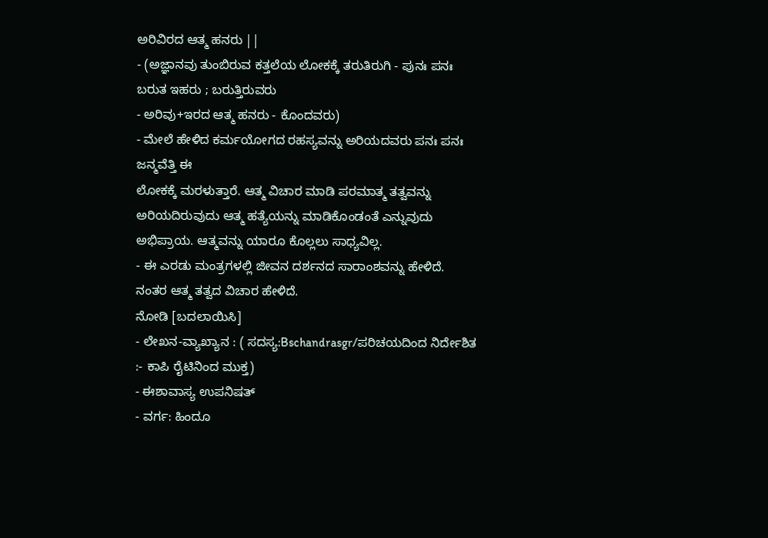ಅರಿವಿರದ ಆತ್ಮ ಹನರು ||
- (ಅಜ್ಞಾನವು ತುಂಬಿರುವ ಕತ್ತಲೆಯ ಲೋಕಕ್ಕೆ ತರುತಿರುಗಿ - ಪುನಃ ಪನಃ ಬರುತ ಇಹರು ; ಬರುತ್ತಿರುವರು
- ಅರಿವು+ಇರದ ಆತ್ಮ ಹನರು - ಕೊಂದವರು)
- ಮೇಲೆ ಹೇಳಿದ ಕರ್ಮಯೋಗದ ರಹಸ್ಯವನ್ನು ಅರಿಯದವರು ಪನಃ ಪನಃ ಜನ್ಮವೆತ್ತಿ ಈ
ಲೋಕಕ್ಕೆ ಮರಳುತ್ತಾರೆ. ಆತ್ಮ ವಿಚಾರ ಮಾಡಿ ಪರಮಾತ್ಮ ತತ್ವವನ್ನು ಅರಿಯದಿರುವುದು ಆತ್ಮ ಹತ್ಯೆಯನ್ನು ಮಾಡಿಕೊಂಡಂತೆ ಎನ್ನುವುದು ಅಭಿಪ್ರಾಯ. ಆತ್ಮವನ್ನು ಯಾರೂ ಕೊಲ್ಲಲು ಸಾಧ್ಯವಿಲ್ಲ.
- ಈ ಎರಡು ಮಂತ್ರಗಳಲ್ಲಿ ಜೀವನ ದರ್ಶನದ ಸಾರಾಂಶವನ್ನು ಹೇಳಿದೆ.
ನಂತರ ಆತ್ಮ ತತ್ವದ ವಿಚಾರ ಹೇಳಿದೆ.
ನೋಡಿ [ಬದಲಾಯಿಸಿ]
- ಲೇಖನ-ವ್ಯಾಖ್ಯಾನ : ( ಸದಸ್ಯ:Bschandrasgr/ಪರಿಚಯದಿಂದ ನಿರ್ದೇಶಿತ :- ಕಾಪಿ ರೈಟಿನಿಂದ ಮುಕ್ತ)
- ಈಶಾವಾಸ್ಯ ಉಪನಿಷತ್
- ವರ್ಗ: ಹಿಂದೂ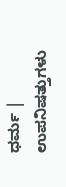ಧರ್ಮ | ಉಪನಿಷತ್ತುಗಳು